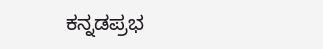ಕನ್ನಡಪ್ರಭ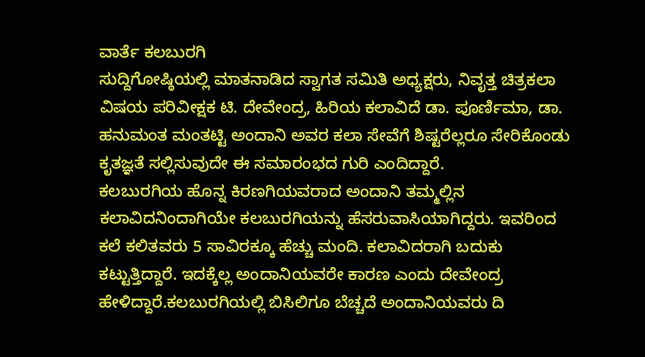ವಾರ್ತೆ ಕಲಬುರಗಿ
ಸುದ್ದಿಗೋಷ್ಠಿಯಲ್ಲಿ ಮಾತನಾಡಿದ ಸ್ವಾಗತ ಸಮಿತಿ ಅಧ್ಯಕ್ಷರು, ನಿವೃತ್ತ ಚಿತ್ರಕಲಾ ವಿಷಯ ಪರಿವೀಕ್ಷಕ ಟಿ. ದೇವೇಂದ್ರ, ಹಿರಿಯ ಕಲಾವಿದೆ ಡಾ. ಪೂರ್ಣಿಮಾ, ಡಾ. ಹನುಮಂತ ಮಂತಟ್ಟಿ ಅಂದಾನಿ ಅವರ ಕಲಾ ಸೇವೆಗೆ ಶಿಷ್ಟರೆಲ್ಲರೂ ಸೇರಿಕೊಂಡು ಕೃತಜ್ಞತೆ ಸಲ್ಲಿಸುವುದೇ ಈ ಸಮಾರಂಭದ ಗುರಿ ಎಂದಿದ್ದಾರೆ.
ಕಲಬುರಗಿಯ ಹೊನ್ನ ಕಿರಣಗಿಯವರಾದ ಅಂದಾನಿ ತಮ್ಮಲ್ಲಿನ ಕಲಾವಿದನಿಂದಾಗಿಯೇ ಕಲಬುರಗಿಯನ್ನು ಹೆಸರುವಾಸಿಯಾಗಿದ್ದರು. ಇವರಿಂದ ಕಲೆ ಕಲಿತವರು 5 ಸಾವಿರಕ್ಕೂ ಹೆಚ್ಚು ಮಂದಿ. ಕಲಾವಿದರಾಗಿ ಬದುಕು ಕಟ್ಟುತ್ತಿದ್ದಾರೆ. ಇದಕ್ಕೆಲ್ಲ ಅಂದಾನಿಯವರೇ ಕಾರಣ ಎಂದು ದೇವೇಂದ್ರ ಹೇಳಿದ್ದಾರೆ.ಕಲಬುರಗಿಯಲ್ಲಿ ಬಿಸಿಲಿಗೂ ಬೆಚ್ಚದೆ ಅಂದಾನಿಯವರು ದಿ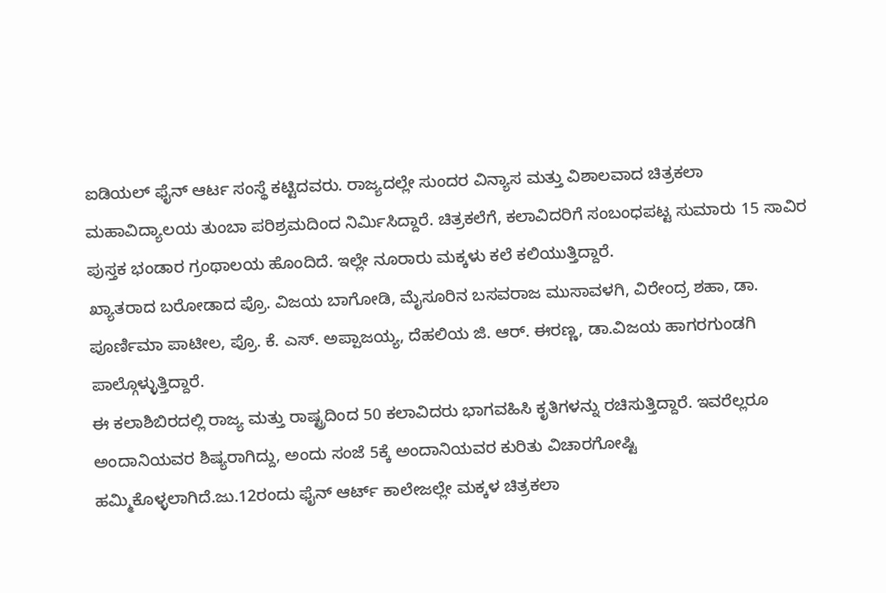ಐಡಿಯಲ್ ಫೈನ್ ಆರ್ಟ ಸಂಸ್ಥೆ ಕಟ್ಟಿದವರು. ರಾಜ್ಯದಲ್ಲೇ ಸುಂದರ ವಿನ್ಯಾಸ ಮತ್ತು ವಿಶಾಲವಾದ ಚಿತ್ರಕಲಾ ಮಹಾವಿದ್ಯಾಲಯ ತುಂಬಾ ಪರಿಶ್ರಮದಿಂದ ನಿರ್ಮಿಸಿದ್ದಾರೆ. ಚಿತ್ರಕಲೆಗೆ, ಕಲಾವಿದರಿಗೆ ಸಂಬಂಧಪಟ್ಟ ಸುಮಾರು 15 ಸಾವಿರ ಪುಸ್ತಕ ಭಂಡಾರ ಗ್ರಂಥಾಲಯ ಹೊಂದಿದೆ. ಇಲ್ಲೇ ನೂರಾರು ಮಕ್ಕಳು ಕಲೆ ಕಲಿಯುತ್ತಿದ್ದಾರೆ.
ಖ್ಯಾತರಾದ ಬರೋಡಾದ ಪ್ರೊ. ವಿಜಯ ಬಾಗೋಡಿ, ಮೈಸೂರಿನ ಬಸವರಾಜ ಮುಸಾವಳಗಿ, ವಿರೇಂದ್ರ ಶಹಾ, ಡಾ. ಪೂರ್ಣಿಮಾ ಪಾಟೀಲ, ಪ್ರೊ. ಕೆ. ಎಸ್. ಅಪ್ಪಾಜಯ್ಯ, ದೆಹಲಿಯ ಜಿ. ಆರ್. ಈರಣ್ಣ, ಡಾ.ವಿಜಯ ಹಾಗರಗುಂಡಗಿ ಪಾಲ್ಗೊಳ್ಳುತ್ತಿದ್ದಾರೆ.
ಈ ಕಲಾಶಿಬಿರದಲ್ಲಿ ರಾಜ್ಯ ಮತ್ತು ರಾಷ್ಟ್ರದಿಂದ 50 ಕಲಾವಿದರು ಭಾಗವಹಿಸಿ ಕೃತಿಗಳನ್ನು ರಚಿಸುತ್ತಿದ್ದಾರೆ. ಇವರೆಲ್ಲರೂ ಅಂದಾನಿಯವರ ಶಿಷ್ಯರಾಗಿದ್ದು, ಅಂದು ಸಂಜೆ 5ಕ್ಕೆ ಅಂದಾನಿಯವರ ಕುರಿತು ವಿಚಾರಗೋಷ್ಟಿ ಹಮ್ಮಿಕೊಳ್ಳಲಾಗಿದೆ.ಜು.12ರಂದು ಫೈನ್ ಆರ್ಟ್ ಕಾಲೇಜಲ್ಲೇ ಮಕ್ಕಳ ಚಿತ್ರಕಲಾ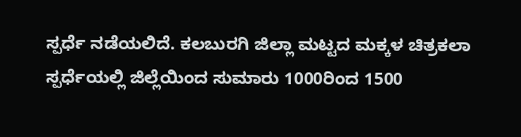ಸ್ಪರ್ಧೆ ನಡೆಯಲಿದೆ. ಕಲಬುರಗಿ ಜಿಲ್ಲಾ ಮಟ್ಟದ ಮಕ್ಕಳ ಚಿತ್ರಕಲಾ ಸ್ಪರ್ಧೆಯಲ್ಲಿ ಜಿಲ್ಲೆಯಿಂದ ಸುಮಾರು 1000ರಿಂದ 1500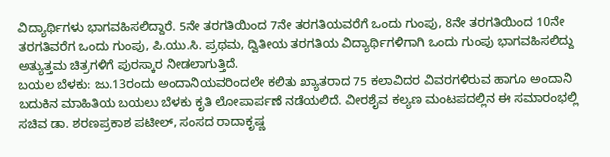ವಿದ್ಯಾರ್ಥಿಗಳು ಭಾಗವಹಿಸಲಿದ್ದಾರೆ. 5ನೇ ತರಗತಿಯಿಂದ 7ನೇ ತರಗತಿಯವರೆಗೆ ಒಂದು ಗುಂಪು, 8ನೇ ತರಗತಿಯಿಂದ 10ನೇ ತರಗತಿವರೆಗ ಒಂದು ಗುಂಪು, ಪಿ.ಯು.ಸಿ. ಪ್ರಥಮ, ದ್ವಿತೀಯ ತರಗತಿಯ ವಿದ್ಯಾರ್ಥಿಗಳಿಗಾಗಿ ಒಂದು ಗುಂಪು ಭಾಗವಹಿಸಲಿದ್ದು ಅತ್ಯುತ್ತಮ ಚಿತ್ರಗಳಿಗೆ ಪುರಸ್ಕಾರ ನೀಡಲಾಗುತ್ತಿದೆ.
ಬಯಲ ಬೆಳಕು: ಜು.13ರಂದು ಅಂದಾನಿಯವರಿಂದಲೇ ಕಲಿತು ಖ್ಯಾತರಾದ 75 ಕಲಾವಿದರ ವಿವರಗಳಿರುವ ಹಾಗೂ ಅಂದಾನಿ ಬದುಕಿನ ಮಾಹಿತಿಯ ಬಯಲು ಬೆಳಕು ಕೃತಿ ಲೋಪಾರ್ಪಣೆ ನಡೆಯಲಿದೆ. ವೀರಶೈವ ಕಲ್ಯಣ ಮಂಟಪದಲ್ಲಿನ ಈ ಸಮಾರಂಭಲ್ಲಿ ಸಚಿವ ಡಾ. ಶರಣಪ್ರಕಾಶ ಪಟೀಲ್, ಸಂಸದ ರಾದಾಕೃಷ್ಣ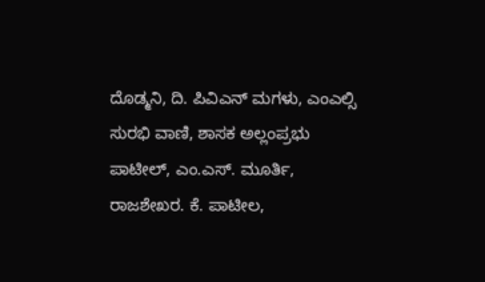ದೊಡ್ಮನಿ, ದಿ. ಪಿವಿಎನ್ ಮಗಳು, ಎಂಎಲ್ಸಿ ಸುರಭಿ ವಾಣಿ, ಶಾಸಕ ಅಲ್ಲಂಪ್ರಭು ಪಾಟೀಲ್, ಎಂ.ಎಸ್. ಮೂರ್ತಿ, ರಾಜಶೇಖರ. ಕೆ. ಪಾಟೀಲ,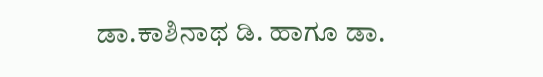ಡಾ.ಕಾಶಿನಾಥ ಡಿ. ಹಾಗೂ ಡಾ.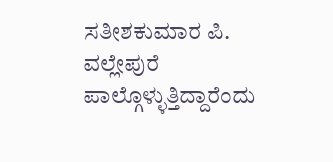ಸತೀಶಕುಮಾರ ಪಿ. ವಲ್ಲೇಪುರೆ ಪಾಲ್ಗೊಳ್ಳುತ್ತಿದ್ದಾರೆಂದು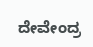ದೇವೇಂದ್ರ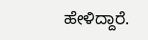ಹೇಳಿದ್ದಾರೆ.